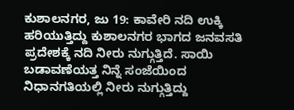ಕುಶಾಲನಗರ, ಜು 19: ಕಾವೇರಿ ನದಿ ಉಕ್ಕಿ ಹರಿಯುತ್ತಿದ್ದು ಕುಶಾಲನಗರ ಭಾಗದ ಜನವಸತಿ ಪ್ರದೇಶಕ್ಕೆ ನದಿ ನೀರು ನುಗ್ಗುತ್ತಿದೆ. ಸಾಯಿ ಬಡಾವಣೆಯತ್ತ ನಿನ್ನೆ ಸಂಜೆಯಿಂದ ನಿಧಾನಗತಿಯಲ್ಲಿ ನೀರು ನುಗ್ಗುತ್ತಿದ್ದು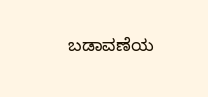ಬಡಾವಣೆಯ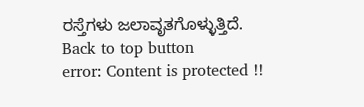ರಸ್ತೆಗಳು ಜಲಾವೃತಗೊಳ್ಳುತ್ತಿದೆ.
Back to top button
error: Content is protected !!